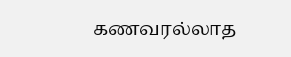கணவரல்லாத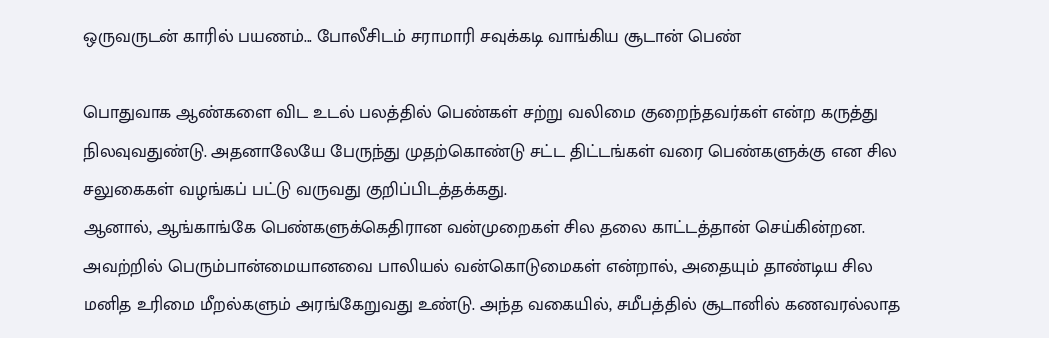ஒருவருடன் காரில் பயணம்... போலீசிடம் சராமாரி சவுக்கடி வாங்கிய சூடான் பெண்

பொதுவாக ஆண்களை விட உடல் பலத்தில் பெண்கள் சற்று வலிமை குறைந்தவர்கள் என்ற கருத்து நிலவுவதுண்டு. அதனாலேயே பேருந்து முதற்கொண்டு சட்ட திட்டங்கள் வரை பெண்களுக்கு என சில சலுகைகள் வழங்கப் பட்டு வருவது குறிப்பிடத்தக்கது.
ஆனால், ஆங்காங்கே பெண்களுக்கெதிரான வன்முறைகள் சில தலை காட்டத்தான் செய்கின்றன. அவற்றில் பெரும்பான்மையானவை பாலியல் வன்கொடுமைகள் என்றால், அதையும் தாண்டிய சில மனித உரிமை மீறல்களும் அரங்கேறுவது உண்டு. அந்த வகையில், சமீபத்தில் சூடானில் கணவரல்லாத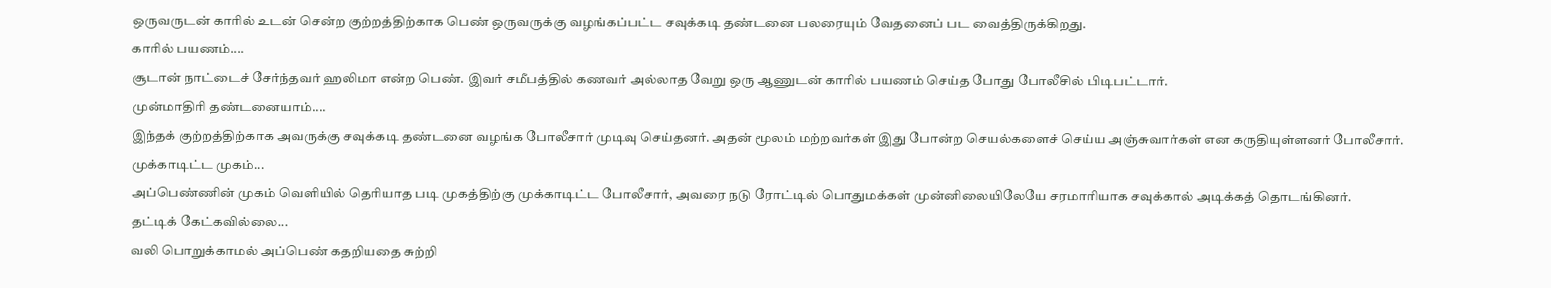ஒருவருடன் காரில் உடன் சென்ற குற்றத்திற்காக பெண் ஒருவருக்கு வழங்கப்பட்ட சவுக்கடி தண்டனை பலரையும் வேதனைப் பட வைத்திருக்கிறது.
காரில் பயணம்....
சூடான் நாட்டைச் சேர்ந்தவர் ஹலிமா என்ற பெண். இவர் சமீபத்தில் கணவர் அல்லாத வேறு ஒரு ஆணுடன் காரில் பயணம் செய்த போது போலீசில் பிடிபட்டார்.
முன்மாதிரி தண்டனையாம்....
இந்தக் குற்றத்திற்காக அவருக்கு சவுக்கடி தண்டனை வழங்க போலீசார் முடிவு செய்தனர். அதன் மூலம் மற்றவர்கள் இது போன்ற செயல்களைச் செய்ய அஞ்சுவார்கள் என கருதியுள்ளனர் போலீசார்.
முக்காடிட்ட முகம்...
அப்பெண்ணின் முகம் வெளியில் தெரியாத படி முகத்திற்கு முக்காடிட்ட போலீசார், அவரை நடு ரோட்டில் பொதுமக்கள் முன்னிலையிலேயே சரமாரியாக சவுக்கால் அடிக்கத் தொடங்கினர்.
தட்டிக் கேட்கவில்லை...
வலி பொறுக்காமல் அப்பெண் கதறியதை சுற்றி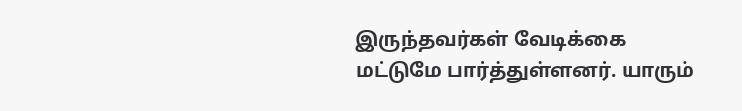இருந்தவர்கள் வேடிக்கை மட்டுமே பார்த்துள்ளனர். யாரும்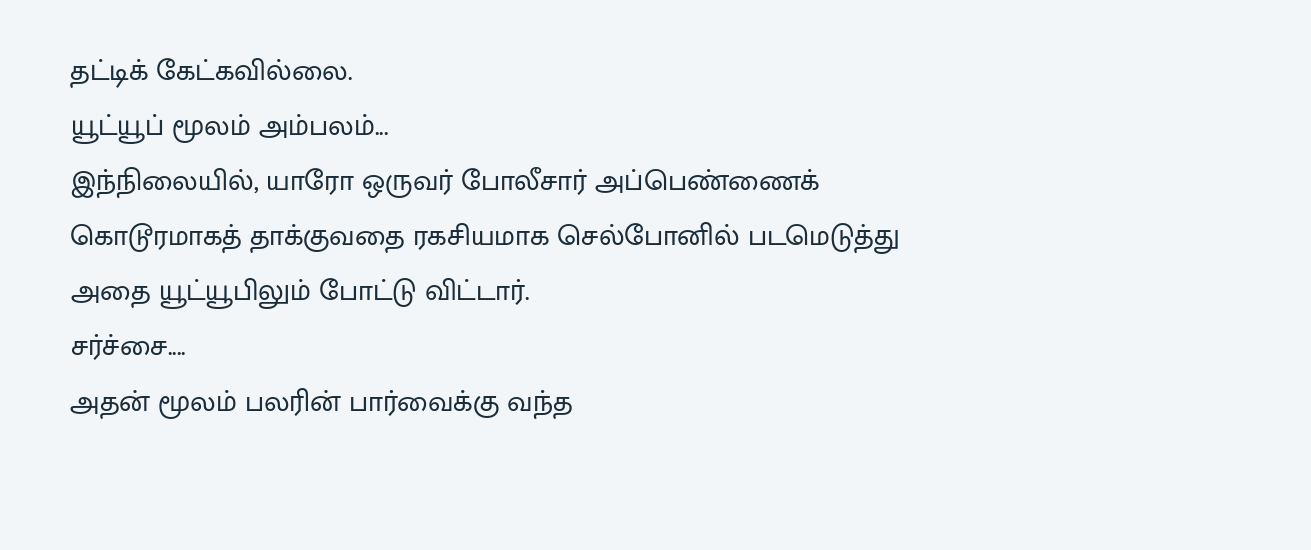தட்டிக் கேட்கவில்லை.
யூட்யூப் மூலம் அம்பலம்...
இந்நிலையில், யாரோ ஒருவர் போலீசார் அப்பெண்ணைக் கொடூரமாகத் தாக்குவதை ரகசியமாக செல்போனில் படமெடுத்து அதை யூட்யூபிலும் போட்டு விட்டார்.
சர்ச்சை....
அதன் மூலம் பலரின் பார்வைக்கு வந்த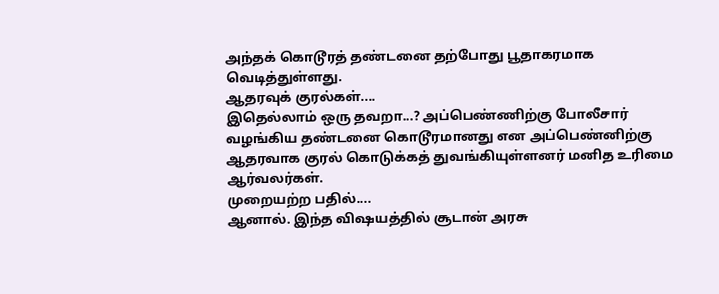அந்தக் கொடூரத் தண்டனை தற்போது பூதாகரமாக வெடித்துள்ளது.
ஆதரவுக் குரல்கள்....
இதெல்லாம் ஒரு தவறா...? அப்பெண்ணிற்கு போலீசார் வழங்கிய தண்டனை கொடூரமானது என அப்பெண்னிற்கு ஆதரவாக குரல் கொடுக்கத் துவங்கியுள்ளனர் மனித உரிமை ஆர்வலர்கள்.
முறையற்ற பதில்....
ஆனால். இந்த விஷயத்தில் சூடான் அரசு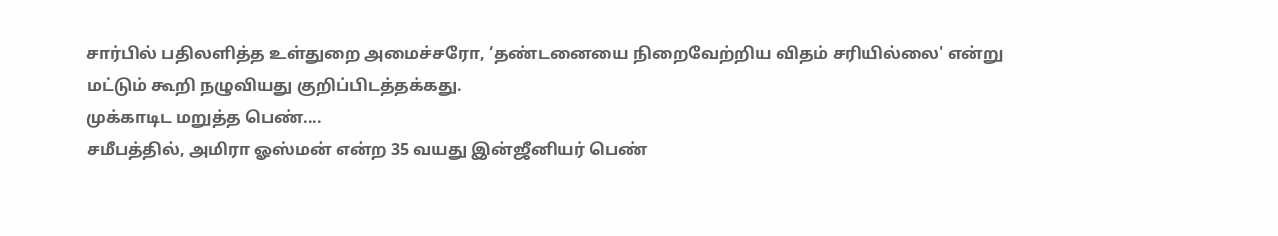சார்பில் பதிலளித்த உள்துறை அமைச்சரோ, ‘தண்டனையை நிறைவேற்றிய விதம் சரியில்லை' என்று மட்டும் கூறி நழுவியது குறிப்பிடத்தக்கது.
முக்காடிட மறுத்த பெண்....
சமீபத்தில், அமிரா ஓஸ்மன் என்ற 35 வயது இன்ஜீனியர் பெண்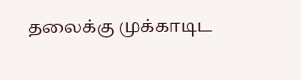தலைக்கு முக்காடிட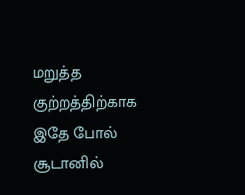மறுத்த குற்றத்திற்காக இதே போல் சூடானில்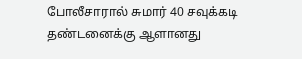போலீசாரால் சுமார் 40 சவுக்கடி தண்டனைக்கு ஆளானது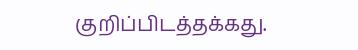குறிப்பிடத்தக்கது.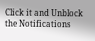Click it and Unblock the Notifications